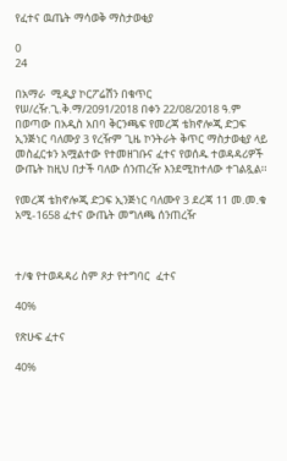የፈተና ዉጤት ማሳወቅ ማስታወቂያ

0
24

በአማራ  ሚዲያ ኮርፖሬሽን በቁጥር የሠ/ረዥ.ጊ.ቅ.ማ/2091/2018 በቀን 22/08/2018 ዓ.ም በወጣው በአዲስ አበባ ቅርንጫፍ የመረጃ ቴክኖሎጂ ድጋፍ ኢንጅነር ባለሙያ 3 የረዥም ጊዜ ኮንትራት ቅጥር ማስታወቂያ ላይ መስፈርቱን አሟልተው የተመዘገቡና ፈተና የወሰዱ ተወዳዳሪዎች ውጤት ከዚህ በታች ባለው ሰንጠረዥ እንደሚከተለው ተገልጿል፡፡

የመረጃ ቴክኖሎጂ ድጋፍ ኢንጅነር ባለሙየ 3 ደረጃ 11 መ.መ.ቁ አሚ-1658 ፈተና ውጤት መግለጫ ሰንጠረዥ



ተ/ቁ የተወዳዳሪ ስም ጾታ የተግባር  ፈተና

40%

የጽሁፍ ፈተና

40%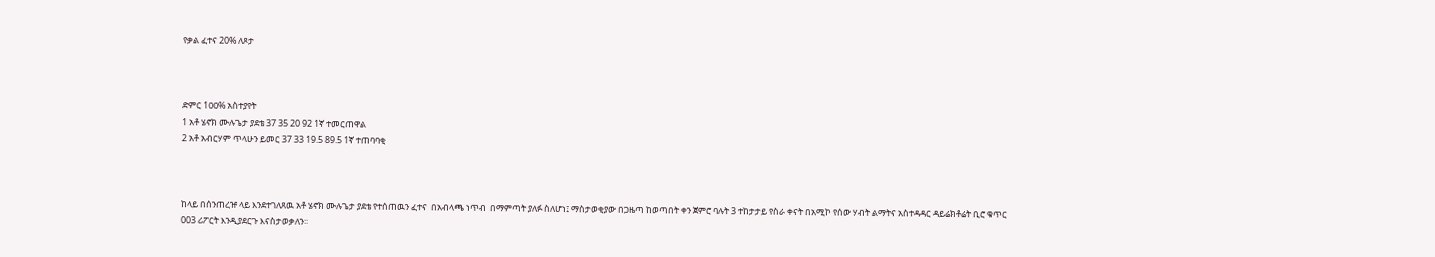የቃል ፈተና 20% ለጾታ



ድምር 1ዐዐ% አስተያየት
1 አቶ ሄኖክ ሙሉጌታ ያደቴ 37 35 20 92 1ኛ ተመርጠዋል
2 አቶ አብርሃም ጥላሁን ይመር 37 33 19.5 89.5 1ኛ ተጠባባቂ



ከላይ በሰንጠረዡ ላይ እንደተገለጸዉ አቶ ሄኖክ ሙሉጌታ ያደቴ የተሰጠዉን ፈተና  በአብላጫ ነጥብ  በማምጣት ያለፉ ስለሆነ፤ ማስታወቂያው በጋዜጣ ከወጣበት ቀን ጀምሮ ባሉት 3 ተከታታይ የስራ ቀናት በአሚኮ የሰው ሃብት ልማትና አስተዳዳር ዳይሬክቶሬት ቢሮ ቁጥር 003 ሪፖርት እንዲያደርጉ እናስታወቃለን፡፡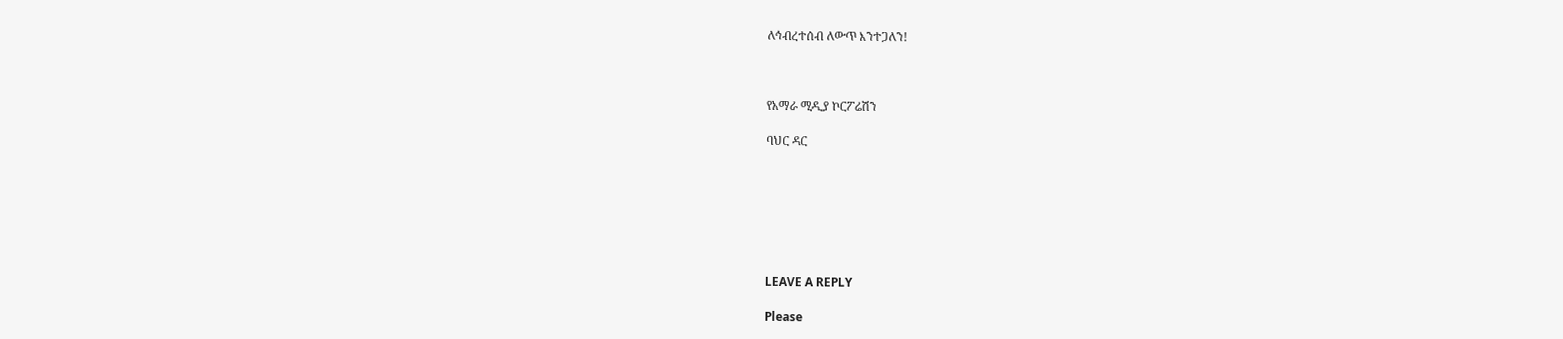ለኅብረተሰብ ለውጥ እንተጋለን!



የአማራ ሚዲያ ኮርፖሬሽን

ባህር ዳር







LEAVE A REPLY

Please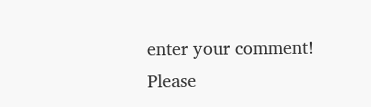enter your comment!
Please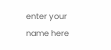enter your name here